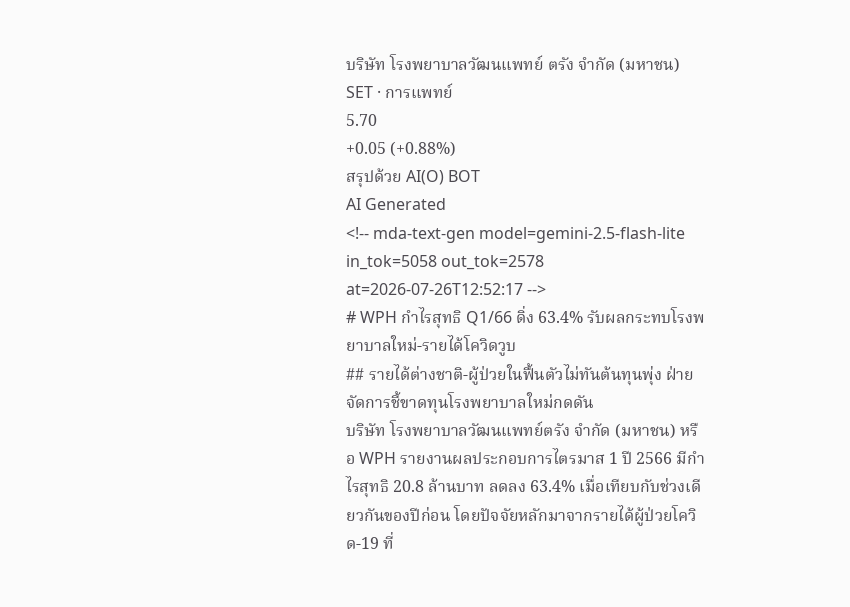บริษัท โรงพยาบาลวัฒนแพทย์ ตรัง จำกัด (มหาชน)
SET · การแพทย์
5.70
+0.05 (+0.88%)
สรุปด้วย AI(O) BOT
AI Generated
<!-- mda-text-gen model=gemini-2.5-flash-lite in_tok=5058 out_tok=2578 at=2026-07-26T12:52:17 -->
# WPH กำไรสุทธิ Q1/66 ดิ่ง 63.4% รับผลกระทบโรงพยาบาลใหม่-รายได้โควิดวูบ
## รายได้ต่างชาติ-ผู้ป่วยในฟื้นตัวไม่ทันต้นทุนพุ่ง ฝ่ายจัดการชี้ขาดทุนโรงพยาบาลใหม่กดดัน
บริษัท โรงพยาบาลวัฒนแพทย์ตรัง จำกัด (มหาชน) หรือ WPH รายงานผลประกอบการไตรมาส 1 ปี 2566 มีกำไรสุทธิ 20.8 ล้านบาท ลดลง 63.4% เมื่อเทียบกับช่วงเดียวกันของปีก่อน โดยปัจจัยหลักมาจากรายได้ผู้ป่วยโควิด-19 ที่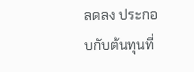ลดลง ประกอบกับต้นทุนที่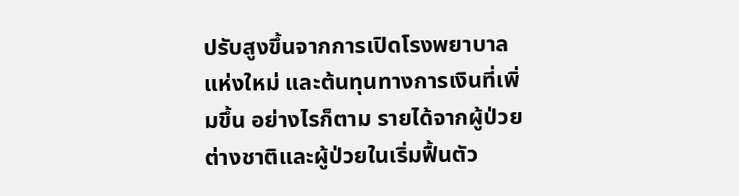ปรับสูงขึ้นจากการเปิดโรงพยาบาลแห่งใหม่ และต้นทุนทางการเงินที่เพิ่มขึ้น อย่างไรก็ตาม รายได้จากผู้ป่วยต่างชาติและผู้ป่วยในเริ่มฟื้นตัว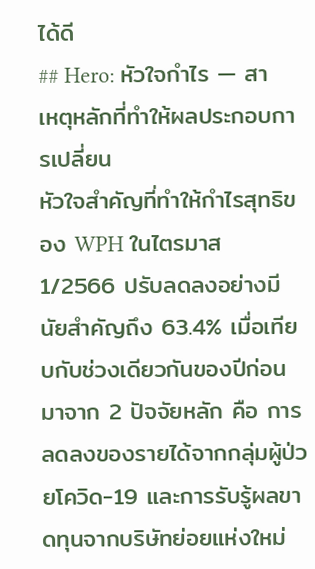ได้ดี
## Hero: หัวใจกำไร — สาเหตุหลักที่ทำให้ผลประกอบการเปลี่ยน
หัวใจสำคัญที่ทำให้กำไรสุทธิของ WPH ในไตรมาส 1/2566 ปรับลดลงอย่างมีนัยสำคัญถึง 63.4% เมื่อเทียบกับช่วงเดียวกันของปีก่อน มาจาก 2 ปัจจัยหลัก คือ การลดลงของรายได้จากกลุ่มผู้ป่วยโควิด-19 และการรับรู้ผลขาดทุนจากบริษัทย่อยแห่งใหม่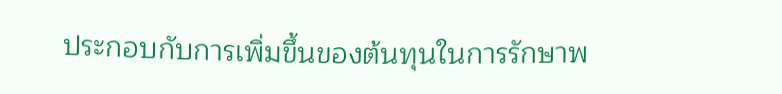ประกอบกับการเพิ่มขึ้นของต้นทุนในการรักษาพ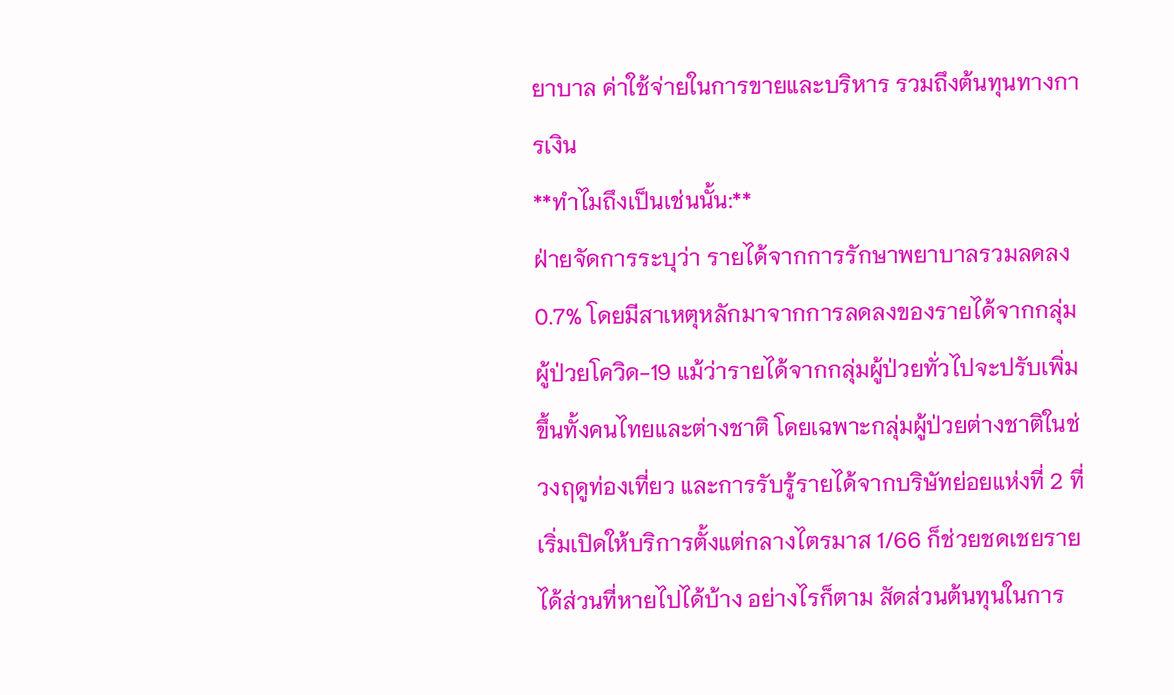ยาบาล ค่าใช้จ่ายในการขายและบริหาร รวมถึงต้นทุนทางการเงิน
**ทำไมถึงเป็นเช่นนั้น:**
ฝ่ายจัดการระบุว่า รายได้จากการรักษาพยาบาลรวมลดลง 0.7% โดยมีสาเหตุหลักมาจากการลดลงของรายได้จากกลุ่มผู้ป่วยโควิด-19 แม้ว่ารายได้จากกลุ่มผู้ป่วยทั่วไปจะปรับเพิ่มขึ้นทั้งคนไทยและต่างชาติ โดยเฉพาะกลุ่มผู้ป่วยต่างชาติในช่วงฤดูท่องเที่ยว และการรับรู้รายได้จากบริษัทย่อยแห่งที่ 2 ที่เริ่มเปิดให้บริการตั้งแต่กลางไตรมาส 1/66 ก็ช่วยชดเชยรายได้ส่วนที่หายไปได้บ้าง อย่างไรก็ตาม สัดส่วนต้นทุนในการ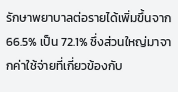รักษาพยาบาลต่อรายได้เพิ่มขึ้นจาก 66.5% เป็น 72.1% ซึ่งส่วนใหญ่มาจากค่าใช้จ่ายที่เกี่ยวข้องกับ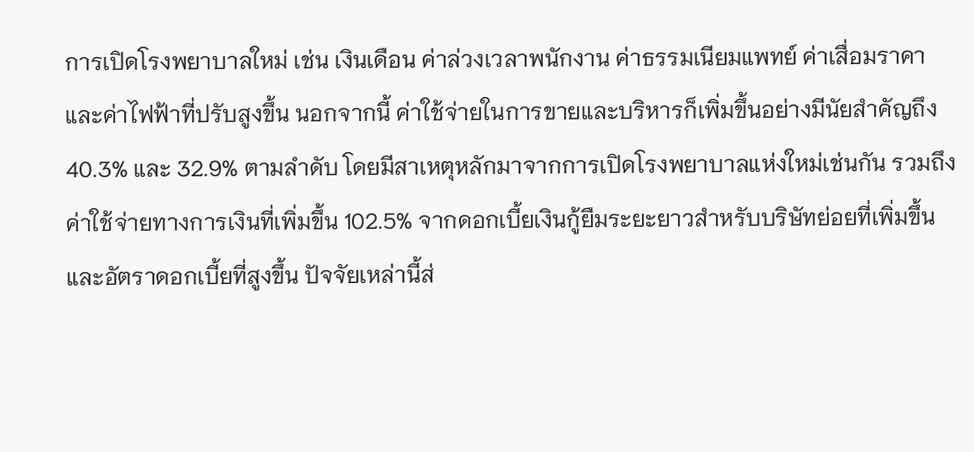การเปิดโรงพยาบาลใหม่ เช่น เงินเดือน ค่าล่วงเวลาพนักงาน ค่าธรรมเนียมแพทย์ ค่าเสื่อมราคา และค่าไฟฟ้าที่ปรับสูงขึ้น นอกจากนี้ ค่าใช้จ่ายในการขายและบริหารก็เพิ่มขึ้นอย่างมีนัยสำคัญถึง 40.3% และ 32.9% ตามลำดับ โดยมีสาเหตุหลักมาจากการเปิดโรงพยาบาลแห่งใหม่เช่นกัน รวมถึงค่าใช้จ่ายทางการเงินที่เพิ่มขึ้น 102.5% จากดอกเบี้ยเงินกู้ยืมระยะยาวสำหรับบริษัทย่อยที่เพิ่มขึ้นและอัตราดอกเบี้ยที่สูงขึ้น ปัจจัยเหล่านี้ส่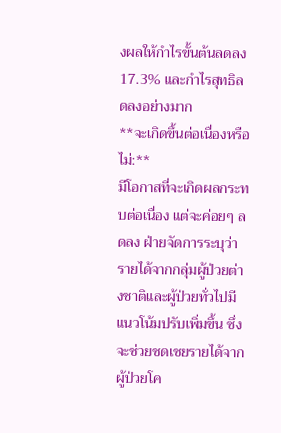งผลให้กำไรขั้นต้นลดลง 17.3% และกำไรสุทธิลดลงอย่างมาก
**จะเกิดขึ้นต่อเนื่องหรือไม่:**
มีโอกาสที่จะเกิดผลกระทบต่อเนื่อง แต่จะค่อยๆ ลดลง ฝ่ายจัดการระบุว่ารายได้จากกลุ่มผู้ป่วยต่างชาติและผู้ป่วยทั่วไปมีแนวโน้มปรับเพิ่มขึ้น ซึ่งจะช่วยชดเชยรายได้จากผู้ป่วยโค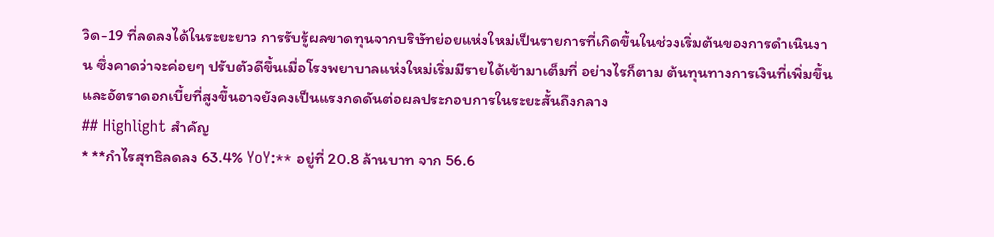วิด-19 ที่ลดลงได้ในระยะยาว การรับรู้ผลขาดทุนจากบริษัทย่อยแห่งใหม่เป็นรายการที่เกิดขึ้นในช่วงเริ่มต้นของการดำเนินงาน ซึ่งคาดว่าจะค่อยๆ ปรับตัวดีขึ้นเมื่อโรงพยาบาลแห่งใหม่เริ่มมีรายได้เข้ามาเต็มที่ อย่างไรก็ตาม ต้นทุนทางการเงินที่เพิ่มขึ้นและอัตราดอกเบี้ยที่สูงขึ้นอาจยังคงเป็นแรงกดดันต่อผลประกอบการในระยะสั้นถึงกลาง
## Highlight สำคัญ
* **กำไรสุทธิลดลง 63.4% YoY:** อยู่ที่ 20.8 ล้านบาท จาก 56.6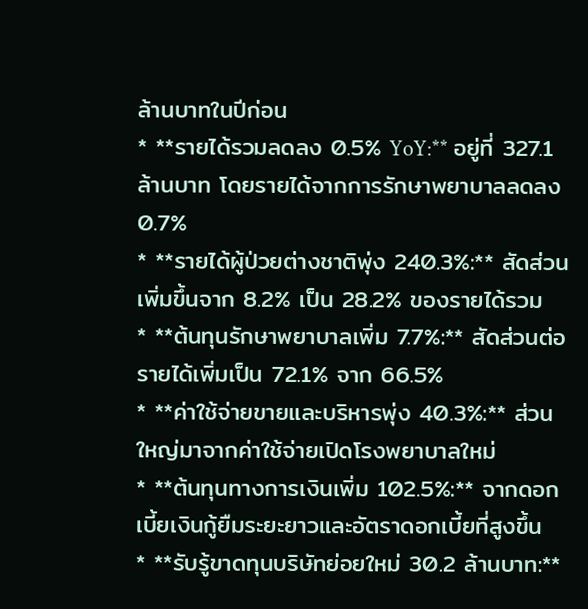ล้านบาทในปีก่อน
* **รายได้รวมลดลง 0.5% YoY:** อยู่ที่ 327.1 ล้านบาท โดยรายได้จากการรักษาพยาบาลลดลง 0.7%
* **รายได้ผู้ป่วยต่างชาติพุ่ง 240.3%:** สัดส่วนเพิ่มขึ้นจาก 8.2% เป็น 28.2% ของรายได้รวม
* **ต้นทุนรักษาพยาบาลเพิ่ม 7.7%:** สัดส่วนต่อรายได้เพิ่มเป็น 72.1% จาก 66.5%
* **ค่าใช้จ่ายขายและบริหารพุ่ง 40.3%:** ส่วนใหญ่มาจากค่าใช้จ่ายเปิดโรงพยาบาลใหม่
* **ต้นทุนทางการเงินเพิ่ม 102.5%:** จากดอกเบี้ยเงินกู้ยืมระยะยาวและอัตราดอกเบี้ยที่สูงขึ้น
* **รับรู้ขาดทุนบริษัทย่อยใหม่ 30.2 ล้านบาท:**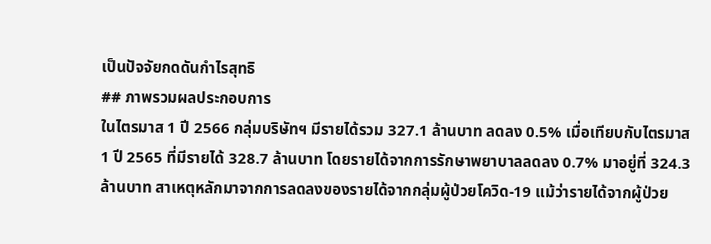เป็นปัจจัยกดดันกำไรสุทธิ
## ภาพรวมผลประกอบการ
ในไตรมาส 1 ปี 2566 กลุ่มบริษัทฯ มีรายได้รวม 327.1 ล้านบาท ลดลง 0.5% เมื่อเทียบกับไตรมาส 1 ปี 2565 ที่มีรายได้ 328.7 ล้านบาท โดยรายได้จากการรักษาพยาบาลลดลง 0.7% มาอยู่ที่ 324.3 ล้านบาท สาเหตุหลักมาจากการลดลงของรายได้จากกลุ่มผู้ป่วยโควิด-19 แม้ว่ารายได้จากผู้ป่วย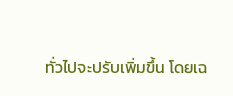ทั่วไปจะปรับเพิ่มขึ้น โดยเฉ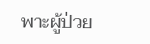พาะผู้ป่วย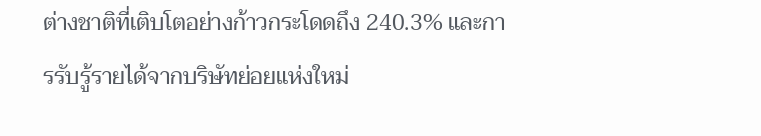ต่างชาติที่เติบโตอย่างก้าวกระโดดถึง 240.3% และการรับรู้รายได้จากบริษัทย่อยแห่งใหม่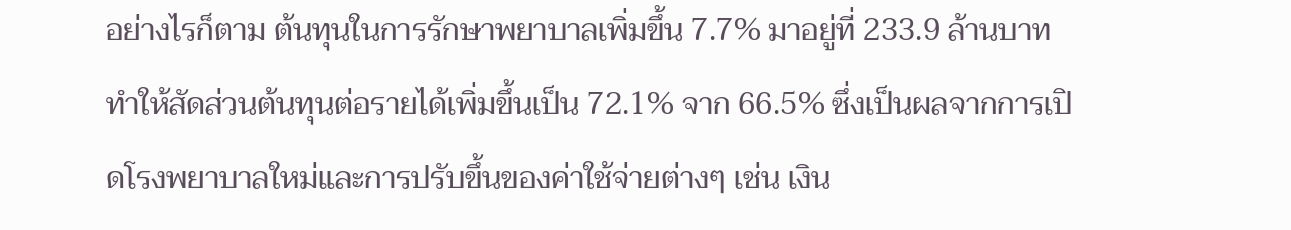อย่างไรก็ตาม ต้นทุนในการรักษาพยาบาลเพิ่มขึ้น 7.7% มาอยู่ที่ 233.9 ล้านบาท ทำให้สัดส่วนต้นทุนต่อรายได้เพิ่มขึ้นเป็น 72.1% จาก 66.5% ซึ่งเป็นผลจากการเปิดโรงพยาบาลใหม่และการปรับขึ้นของค่าใช้จ่ายต่างๆ เช่น เงิน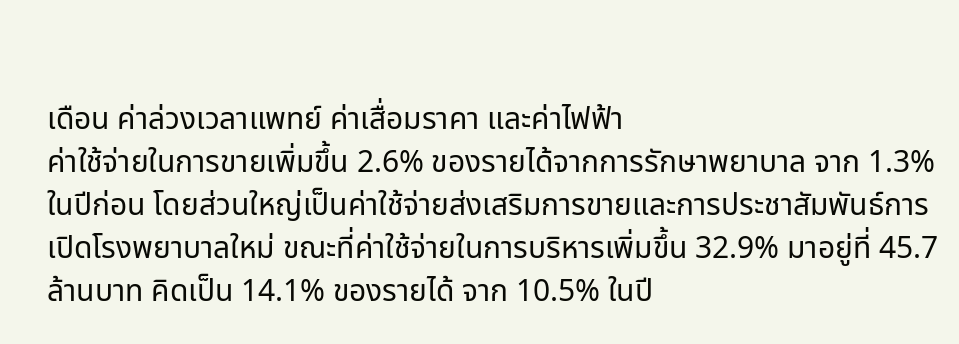เดือน ค่าล่วงเวลาแพทย์ ค่าเสื่อมราคา และค่าไฟฟ้า
ค่าใช้จ่ายในการขายเพิ่มขึ้น 2.6% ของรายได้จากการรักษาพยาบาล จาก 1.3% ในปีก่อน โดยส่วนใหญ่เป็นค่าใช้จ่ายส่งเสริมการขายและการประชาสัมพันธ์การเปิดโรงพยาบาลใหม่ ขณะที่ค่าใช้จ่ายในการบริหารเพิ่มขึ้น 32.9% มาอยู่ที่ 45.7 ล้านบาท คิดเป็น 14.1% ของรายได้ จาก 10.5% ในปี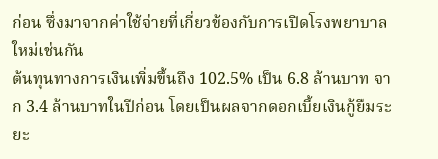ก่อน ซึ่งมาจากค่าใช้จ่ายที่เกี่ยวข้องกับการเปิดโรงพยาบาลใหม่เช่นกัน
ต้นทุนทางการเงินเพิ่มขึ้นถึง 102.5% เป็น 6.8 ล้านบาท จาก 3.4 ล้านบาทในปีก่อน โดยเป็นผลจากดอกเบี้ยเงินกู้ยืมระยะ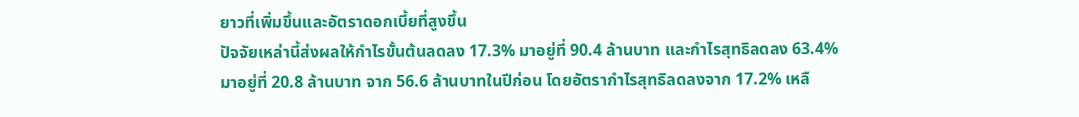ยาวที่เพิ่มขึ้นและอัตราดอกเบี้ยที่สูงขึ้น
ปัจจัยเหล่านี้ส่งผลให้กำไรขั้นต้นลดลง 17.3% มาอยู่ที่ 90.4 ล้านบาท และกำไรสุทธิลดลง 63.4% มาอยู่ที่ 20.8 ล้านบาท จาก 56.6 ล้านบาทในปีก่อน โดยอัตรากำไรสุทธิลดลงจาก 17.2% เหลื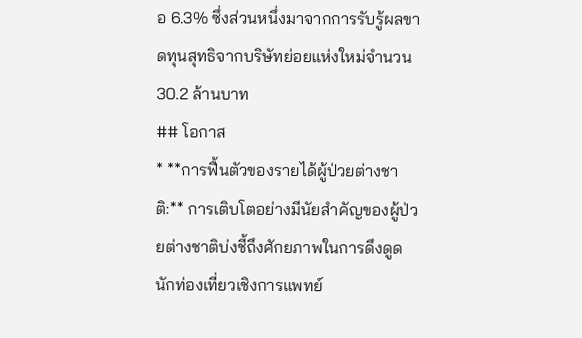อ 6.3% ซึ่งส่วนหนึ่งมาจากการรับรู้ผลขาดทุนสุทธิจากบริษัทย่อยแห่งใหม่จำนวน 30.2 ล้านบาท
## โอกาส
* **การฟื้นตัวของรายได้ผู้ป่วยต่างชาติ:** การเติบโตอย่างมีนัยสำคัญของผู้ป่วยต่างชาติบ่งชี้ถึงศักยภาพในการดึงดูดนักท่องเที่ยวเชิงการแพทย์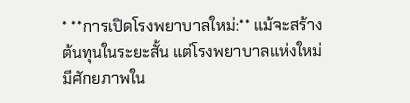* **การเปิดโรงพยาบาลใหม่:** แม้จะสร้างต้นทุนในระยะสั้น แต่โรงพยาบาลแห่งใหม่มีศักยภาพใน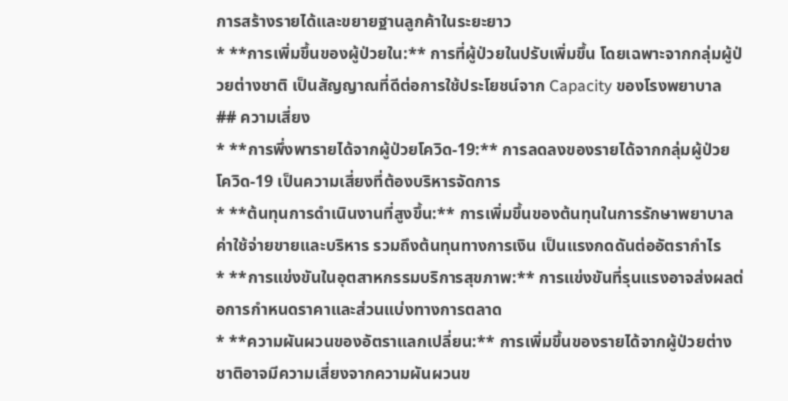การสร้างรายได้และขยายฐานลูกค้าในระยะยาว
* **การเพิ่มขึ้นของผู้ป่วยใน:** การที่ผู้ป่วยในปรับเพิ่มขึ้น โดยเฉพาะจากกลุ่มผู้ป่วยต่างชาติ เป็นสัญญาณที่ดีต่อการใช้ประโยชน์จาก Capacity ของโรงพยาบาล
## ความเสี่ยง
* **การพึ่งพารายได้จากผู้ป่วยโควิด-19:** การลดลงของรายได้จากกลุ่มผู้ป่วยโควิด-19 เป็นความเสี่ยงที่ต้องบริหารจัดการ
* **ต้นทุนการดำเนินงานที่สูงขึ้น:** การเพิ่มขึ้นของต้นทุนในการรักษาพยาบาล ค่าใช้จ่ายขายและบริหาร รวมถึงต้นทุนทางการเงิน เป็นแรงกดดันต่ออัตรากำไร
* **การแข่งขันในอุตสาหกรรมบริการสุขภาพ:** การแข่งขันที่รุนแรงอาจส่งผลต่อการกำหนดราคาและส่วนแบ่งทางการตลาด
* **ความผันผวนของอัตราแลกเปลี่ยน:** การเพิ่มขึ้นของรายได้จากผู้ป่วยต่างชาติอาจมีความเสี่ยงจากความผันผวนข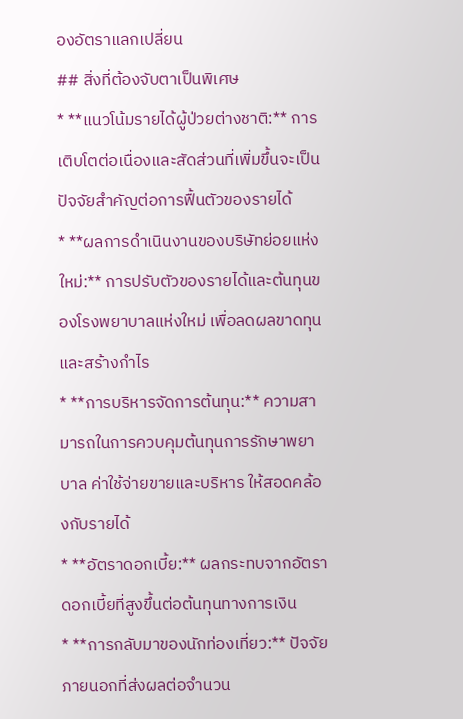องอัตราแลกเปลี่ยน
## สิ่งที่ต้องจับตาเป็นพิเศษ
* **แนวโน้มรายได้ผู้ป่วยต่างชาติ:** การเติบโตต่อเนื่องและสัดส่วนที่เพิ่มขึ้นจะเป็นปัจจัยสำคัญต่อการฟื้นตัวของรายได้
* **ผลการดำเนินงานของบริษัทย่อยแห่งใหม่:** การปรับตัวของรายได้และต้นทุนของโรงพยาบาลแห่งใหม่ เพื่อลดผลขาดทุนและสร้างกำไร
* **การบริหารจัดการต้นทุน:** ความสามารถในการควบคุมต้นทุนการรักษาพยาบาล ค่าใช้จ่ายขายและบริหาร ให้สอดคล้องกับรายได้
* **อัตราดอกเบี้ย:** ผลกระทบจากอัตราดอกเบี้ยที่สูงขึ้นต่อต้นทุนทางการเงิน
* **การกลับมาของนักท่องเที่ยว:** ปัจจัยภายนอกที่ส่งผลต่อจำนวน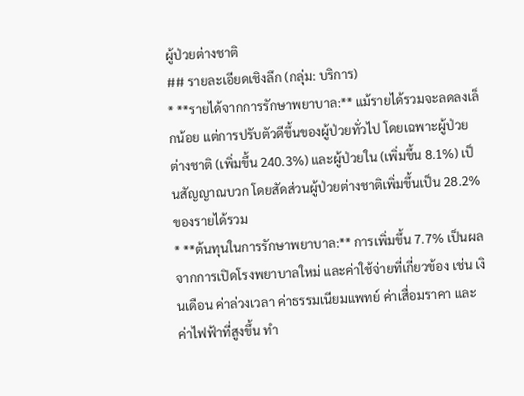ผู้ป่วยต่างชาติ
## รายละเอียดเชิงลึก (กลุ่ม: บริการ)
* **รายได้จากการรักษาพยาบาล:** แม้รายได้รวมจะลดลงเล็กน้อย แต่การปรับตัวดีขึ้นของผู้ป่วยทั่วไป โดยเฉพาะผู้ป่วยต่างชาติ (เพิ่มขึ้น 240.3%) และผู้ป่วยใน (เพิ่มขึ้น 8.1%) เป็นสัญญาณบวก โดยสัดส่วนผู้ป่วยต่างชาติเพิ่มขึ้นเป็น 28.2% ของรายได้รวม
* **ต้นทุนในการรักษาพยาบาล:** การเพิ่มขึ้น 7.7% เป็นผลจากการเปิดโรงพยาบาลใหม่ และค่าใช้จ่ายที่เกี่ยวข้อง เช่น เงินเดือน ค่าล่วงเวลา ค่าธรรมเนียมแพทย์ ค่าเสื่อมราคา และค่าไฟฟ้าที่สูงขึ้น ทำ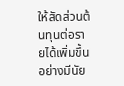ให้สัดส่วนต้นทุนต่อรายได้เพิ่มขึ้นอย่างมีนัย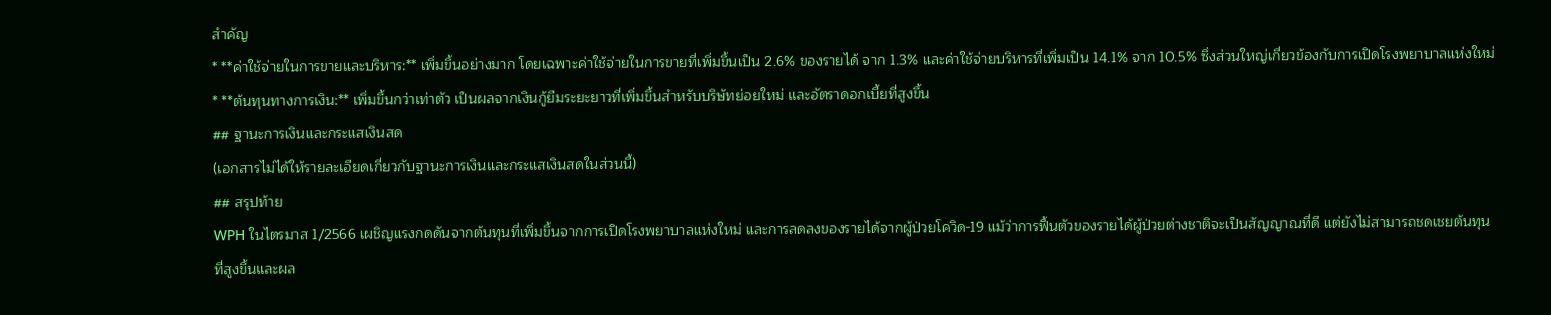สำคัญ
* **ค่าใช้จ่ายในการขายและบริหาร:** เพิ่มขึ้นอย่างมาก โดยเฉพาะค่าใช้จ่ายในการขายที่เพิ่มขึ้นเป็น 2.6% ของรายได้ จาก 1.3% และค่าใช้จ่ายบริหารที่เพิ่มเป็น 14.1% จาก 10.5% ซึ่งส่วนใหญ่เกี่ยวข้องกับการเปิดโรงพยาบาลแห่งใหม่
* **ต้นทุนทางการเงิน:** เพิ่มขึ้นกว่าเท่าตัว เป็นผลจากเงินกู้ยืมระยะยาวที่เพิ่มขึ้นสำหรับบริษัทย่อยใหม่ และอัตราดอกเบี้ยที่สูงขึ้น
## ฐานะการเงินและกระแสเงินสด
(เอกสารไม่ได้ให้รายละเอียดเกี่ยวกับฐานะการเงินและกระแสเงินสดในส่วนนี้)
## สรุปท้าย
WPH ในไตรมาส 1/2566 เผชิญแรงกดดันจากต้นทุนที่เพิ่มขึ้นจากการเปิดโรงพยาบาลแห่งใหม่ และการลดลงของรายได้จากผู้ป่วยโควิด-19 แม้ว่าการฟื้นตัวของรายได้ผู้ป่วยต่างชาติจะเป็นสัญญาณที่ดี แต่ยังไม่สามารถชดเชยต้นทุนที่สูงขึ้นและผล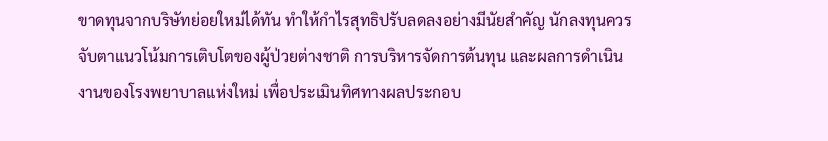ขาดทุนจากบริษัทย่อยใหม่ได้ทัน ทำให้กำไรสุทธิปรับลดลงอย่างมีนัยสำคัญ นักลงทุนควรจับตาแนวโน้มการเติบโตของผู้ป่วยต่างชาติ การบริหารจัดการต้นทุน และผลการดำเนินงานของโรงพยาบาลแห่งใหม่ เพื่อประเมินทิศทางผลประกอบ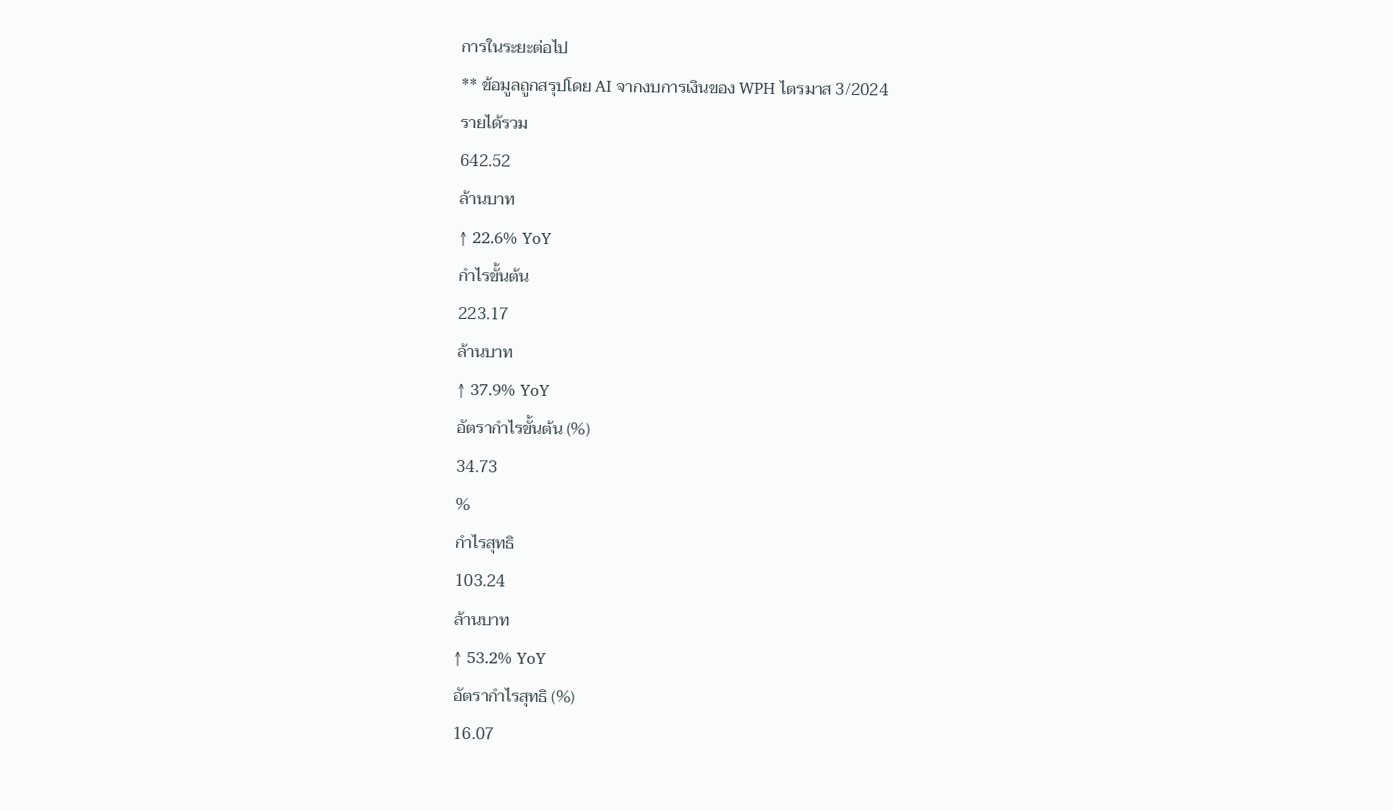การในระยะต่อไป
** ข้อมูลถูกสรุปโดย AI จากงบการเงินของ WPH ไตรมาส 3/2024
รายได้รวม
642.52
ล้านบาท
↑ 22.6% YoY
กำไรขั้นต้น
223.17
ล้านบาท
↑ 37.9% YoY
อัตรากำไรขั้นต้น (%)
34.73
%
กำไรสุทธิ
103.24
ล้านบาท
↑ 53.2% YoY
อัตรากำไรสุทธิ (%)
16.07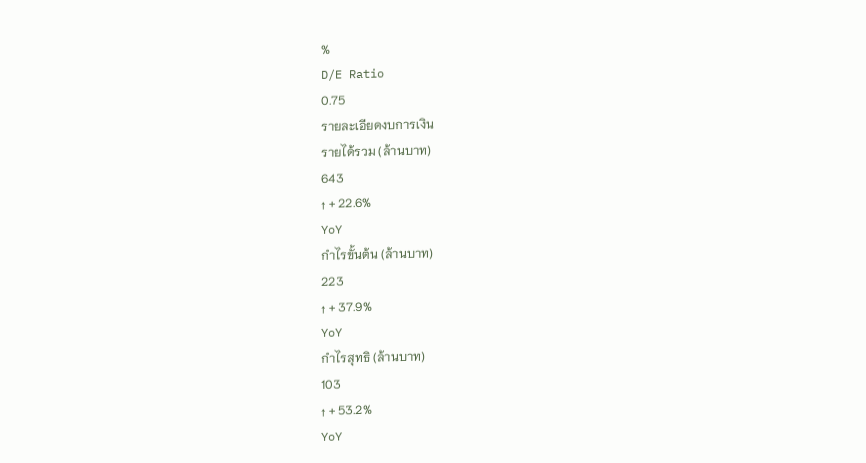%
D/E Ratio
0.75
รายละเอียดงบการเงิน
รายได้รวม (ล้านบาท)
643
↑ + 22.6%
YoY
กำไรขั้นต้น (ล้านบาท)
223
↑ + 37.9%
YoY
กำไรสุทธิ (ล้านบาท)
103
↑ + 53.2%
YoY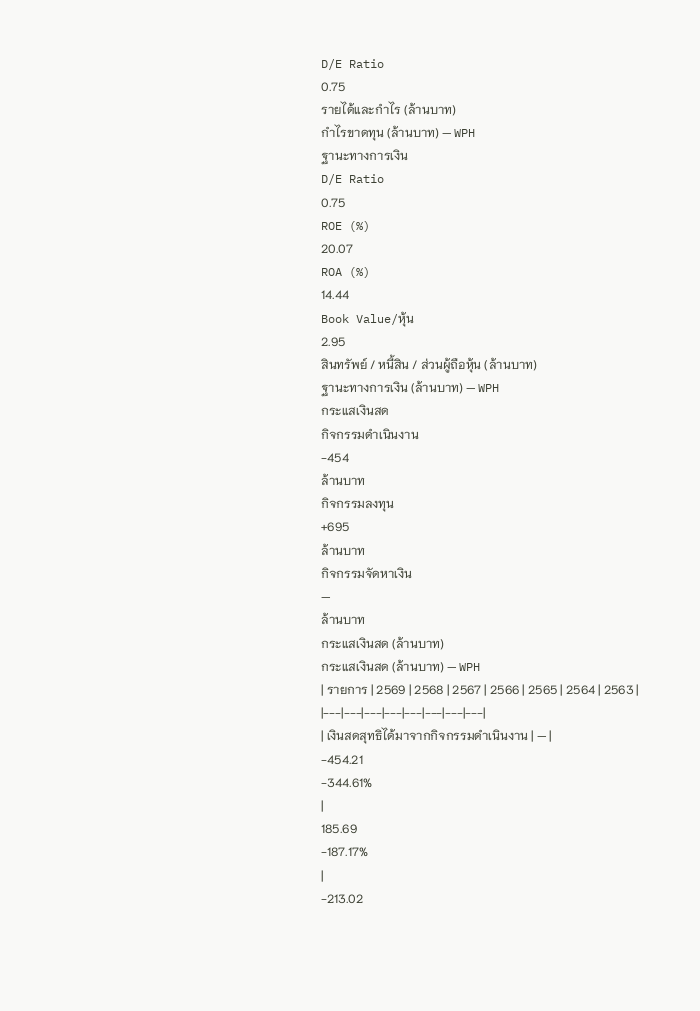D/E Ratio
0.75
รายได้และกำไร (ล้านบาท)
กำไรขาดทุน (ล้านบาท) — WPH
ฐานะทางการเงิน
D/E Ratio
0.75
ROE (%)
20.07
ROA (%)
14.44
Book Value/หุ้น
2.95
สินทรัพย์ / หนี้สิน / ส่วนผู้ถือหุ้น (ล้านบาท)
ฐานะทางการเงิน (ล้านบาท) — WPH
กระแสเงินสด
กิจกรรมดำเนินงาน
-454
ล้านบาท
กิจกรรมลงทุน
+695
ล้านบาท
กิจกรรมจัดหาเงิน
—
ล้านบาท
กระแสเงินสด (ล้านบาท)
กระแสเงินสด (ล้านบาท) — WPH
| รายการ | 2569 | 2568 | 2567 | 2566 | 2565 | 2564 | 2563 |
|---|---|---|---|---|---|---|---|
| เงินสดสุทธิได้มาจากกิจกรรมดำเนินงาน | — |
-454.21
-344.61%
|
185.69
-187.17%
|
-213.02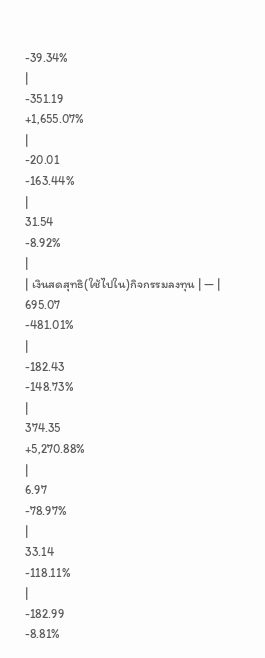-39.34%
|
-351.19
+1,655.07%
|
-20.01
-163.44%
|
31.54
-8.92%
|
| เงินสดสุทธิ(ใช้ไปใน)กิจกรรมลงทุน | — |
695.07
-481.01%
|
-182.43
-148.73%
|
374.35
+5,270.88%
|
6.97
-78.97%
|
33.14
-118.11%
|
-182.99
-8.81%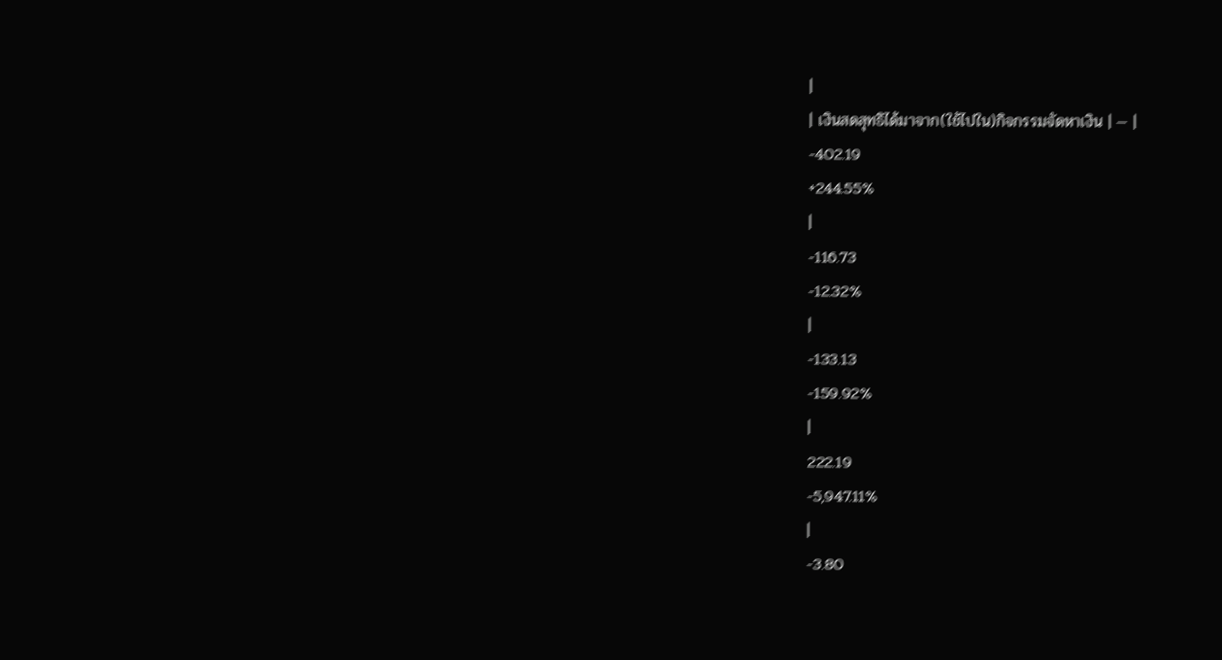|
| เงินสดสุทธิได้มาจาก(ใช้ไปใน)กิจกรรมจัดหาเงิน | — |
-402.19
+244.55%
|
-116.73
-12.32%
|
-133.13
-159.92%
|
222.19
-5,947.11%
|
-3.80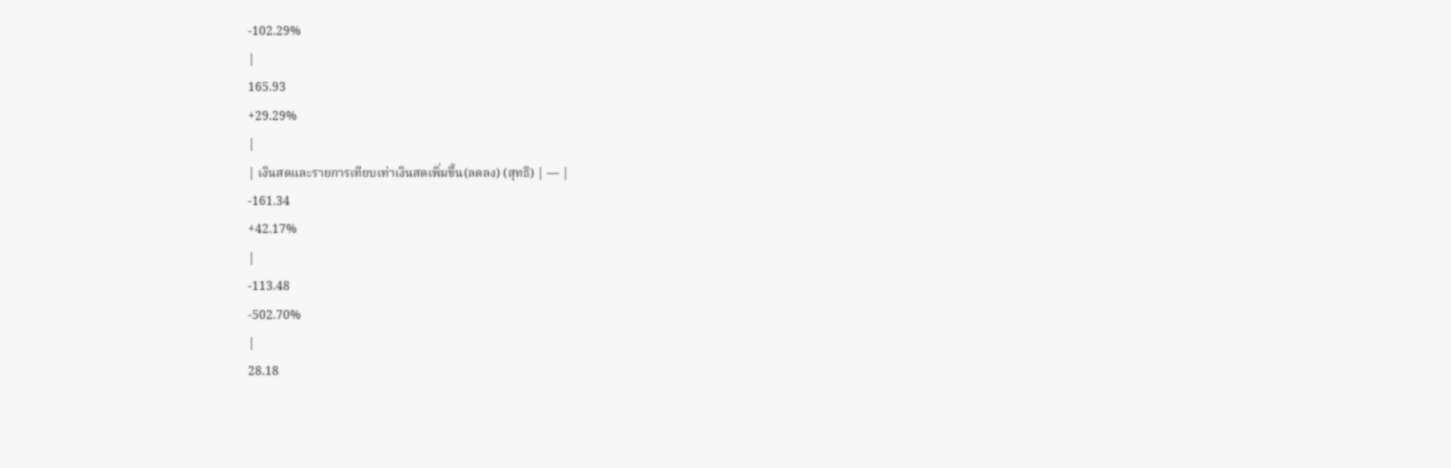-102.29%
|
165.93
+29.29%
|
| เงินสดและรายการเทียบเท่าเงินสดเพิ่มขึ้น(ลดลง) (สุทธิ) | — |
-161.34
+42.17%
|
-113.48
-502.70%
|
28.18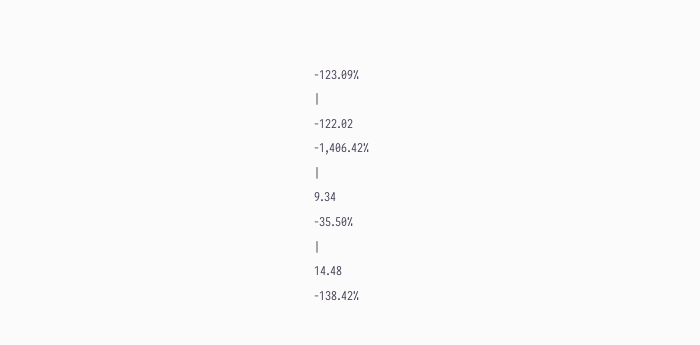-123.09%
|
-122.02
-1,406.42%
|
9.34
-35.50%
|
14.48
-138.42%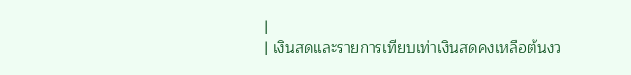|
| เงินสดและรายการเทียบเท่าเงินสดคงเหลือต้นงว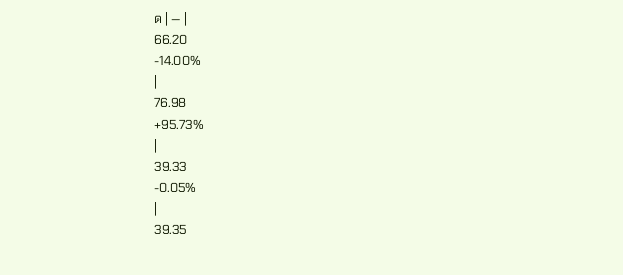ด | — |
66.20
-14.00%
|
76.98
+95.73%
|
39.33
-0.05%
|
39.35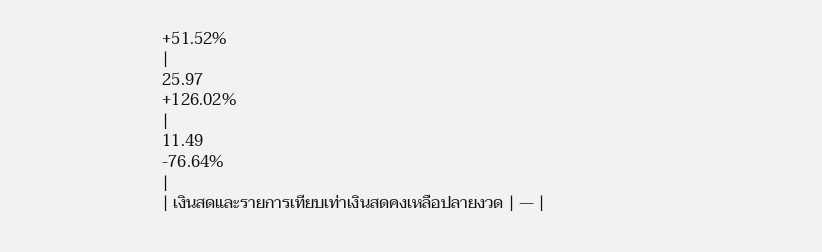+51.52%
|
25.97
+126.02%
|
11.49
-76.64%
|
| เงินสดและรายการเทียบเท่าเงินสดคงเหลือปลายงวด | — |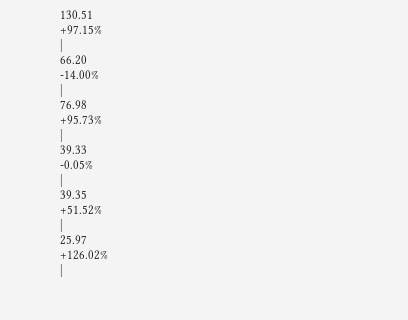130.51
+97.15%
|
66.20
-14.00%
|
76.98
+95.73%
|
39.33
-0.05%
|
39.35
+51.52%
|
25.97
+126.02%
|